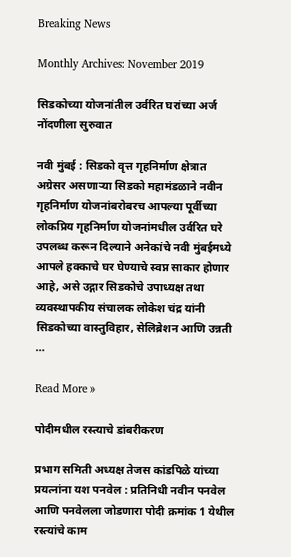Breaking News

Monthly Archives: November 2019

सिडकोच्या योजनांतील उर्वरित घरांच्या अर्ज नोंदणीला सुरुवात

नवी मुंबई : सिडको वृत्त गृहनिर्माण क्षेत्रात अग्रेसर असणार्‍या सिडको महामंडळाने नवीन गृहनिर्माण योजनांबरोबरच आपल्या पूर्वीच्या लोकप्रिय गृहनिर्माण योजनांमधील उर्वरित घरे उपलब्ध करून दिल्याने अनेकांचे नवी मुंबईमध्ये आपले हक्काचे घर घेण्याचे स्वप्न साकार होणार आहे, असे उद्गार सिडकोचे उपाध्यक्ष तथा व्यवस्थापकीय संचालक लोकेश चंद्र यांनी सिडकोच्या वास्तुविहार, सेलिब्रेशन आणि उन्नती …

Read More »

पोदीमधील रस्त्याचे डांबरीकरण

प्रभाग समिती अध्यक्ष तेजस कांडपिळे यांच्या प्रयत्नांना यश पनवेल : प्रतिनिधी नवीन पनवेल आणि पनवेलला जोडणारा पोदी क्रमांक 1 येथील रस्त्यांचे काम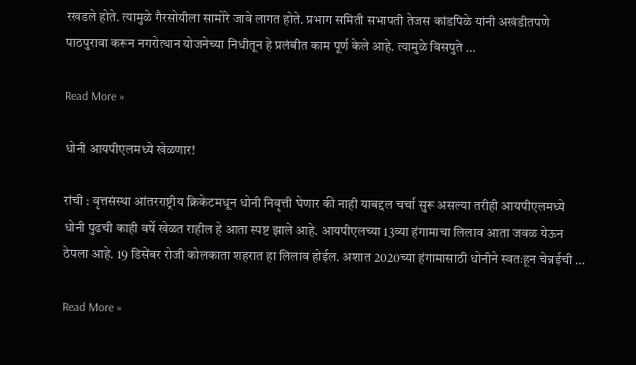रखडले होते. त्यामुळे गैरसोयीला सामोरे जावे लागत होते. प्रभाग समिती सभापती तेजस कांडपिळे यांनी अखंडीतपणे पाठपुरावा करून नगरोत्थान योजनेच्या निधीतून हे प्रलंबीत काम पूर्ण केले आहे. त्यामुळे विसपुते …

Read More »

धोनी आयपीएलमध्ये खेळणार!

रांची : वृत्तसंस्था आंतरराष्ट्रीय क्रिकेटमधून धोनी निवृत्ती घेणार की नाही याबद्दल चर्चा सुरू असल्या तरीही आयपीएलमध्ये धोनी पुढची काही वर्षे खेळत राहील हे आता स्पष्ट झाले आहे. आयपीएलच्या 13व्या हंगामाचा लिलाव आता जवळ येऊन ठेपला आहे. 19 डिसेंबर रोजी कोलकाता शहरात हा लिलाव होईल. अशात 2020च्या हंगामासाठी धोनीने स्वतःहून चेन्नईची …

Read More »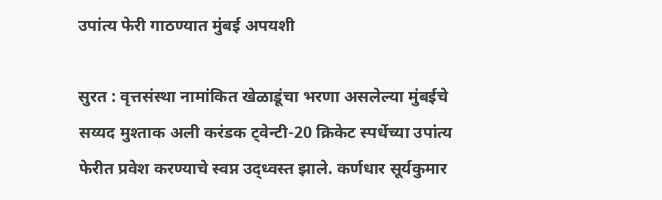उपांत्य फेरी गाठण्यात मुंबई अपयशी

सुरत : वृत्तसंस्था नामांकित खेळाडूंचा भरणा असलेल्या मुंबईचे सय्यद मुश्ताक अली करंडक ट्वेन्टी-20 क्रिकेट स्पर्धेच्या उपांत्य फेरीत प्रवेश करण्याचे स्वप्न उद्ध्वस्त झाले. कर्णधार सूर्यकुमार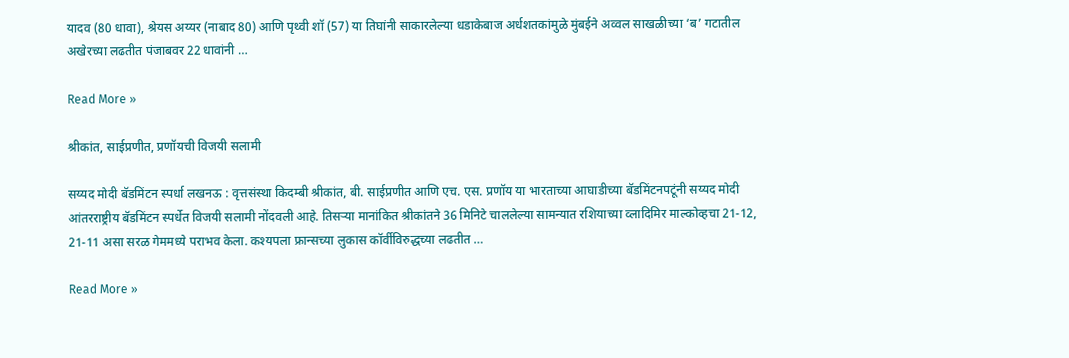यादव (80 धावा), श्रेयस अय्यर (नाबाद 80) आणि पृथ्वी शॉ (57) या तिघांनी साकारलेल्या धडाकेबाज अर्धशतकांमुळे मुंबईने अव्वल साखळीच्या ‘ब’ गटातील अखेरच्या लढतीत पंजाबवर 22 धावांनी …

Read More »

श्रीकांत, साईप्रणीत, प्रणॉयची विजयी सलामी

सय्यद मोदी बॅडमिंटन स्पर्धा लखनऊ : वृत्तसंस्था किदम्बी श्रीकांत, बी. साईप्रणीत आणि एच. एस. प्रणॉय या भारताच्या आघाडीच्या बॅडमिंटनपटूंनी सय्यद मोदी आंतरराष्ट्रीय बॅडमिंटन स्पर्धेत विजयी सलामी नोंदवली आहे. तिसर्‍या मानांकित श्रीकांतने 36 मिनिटे चाललेल्या सामन्यात रशियाच्या व्लादिमिर माल्कोव्हचा 21-12, 21-11 असा सरळ गेममध्ये पराभव केला. कश्यपला फ्रान्सच्या लुकास कॉर्वीविरुद्धच्या लढतीत …

Read More »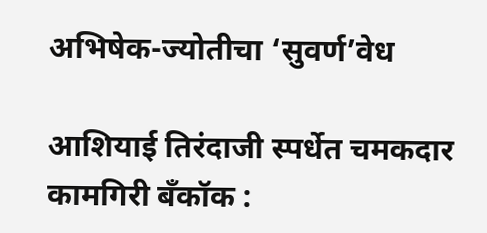अभिषेक-ज्योतीचा ‘सुवर्ण’वेध

आशियाई तिरंदाजी स्पर्धेत चमकदार कामगिरी बँकॉक :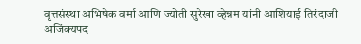वृत्तसंस्था अभिषेक वर्मा आणि ज्योती सुरेखा व्हेन्नम यांनी आशियाई तिरंदाजी अजिंक्यपद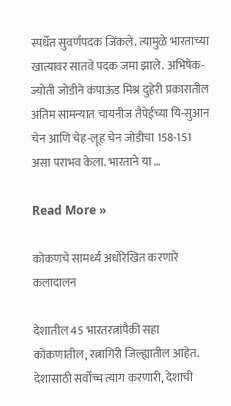स्पर्धेत सुवर्णपदक जिंकले. त्यामुळे भारताच्या खात्यावर सातवे पदक जमा झाले. अभिषेक-ज्योती जोडीने कंपाऊंड मिश्र दुहेरी प्रकारातील अंतिम सामन्यात चायनीज तैपेईच्या यि-सुआन चेन आणि चेह-लूह चेन जोडीचा 158-151 असा पराभव केला. भारताने या …

Read More »

कोकणचे सामर्थ्य अधोरेखित करणारे कलादालन

देशातील 45 भारतरत्नांपैकी सहा कोकणातील, रत्नागिरी जिल्ह्यातील आहेत. देशासाठी सर्वोच्च त्याग करणारी, देशाची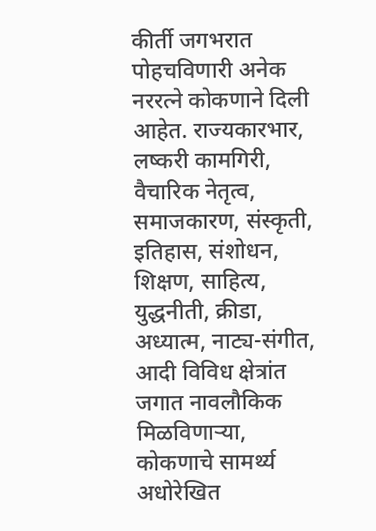कीर्ती जगभरात पोहचविणारी अनेक नररत्ने कोकणाने दिली आहेत. राज्यकारभार, लष्करी कामगिरी, वैचारिक नेतृत्व, समाजकारण, संस्कृती, इतिहास, संशोधन, शिक्षण, साहित्य, युद्धनीती, क्रीडा, अध्यात्म, नाट्य-संगीत, आदी विविध क्षेत्रांत जगात नावलौकिक मिळविणार्‍या, कोकणाचे सामर्थ्य अधोरेखित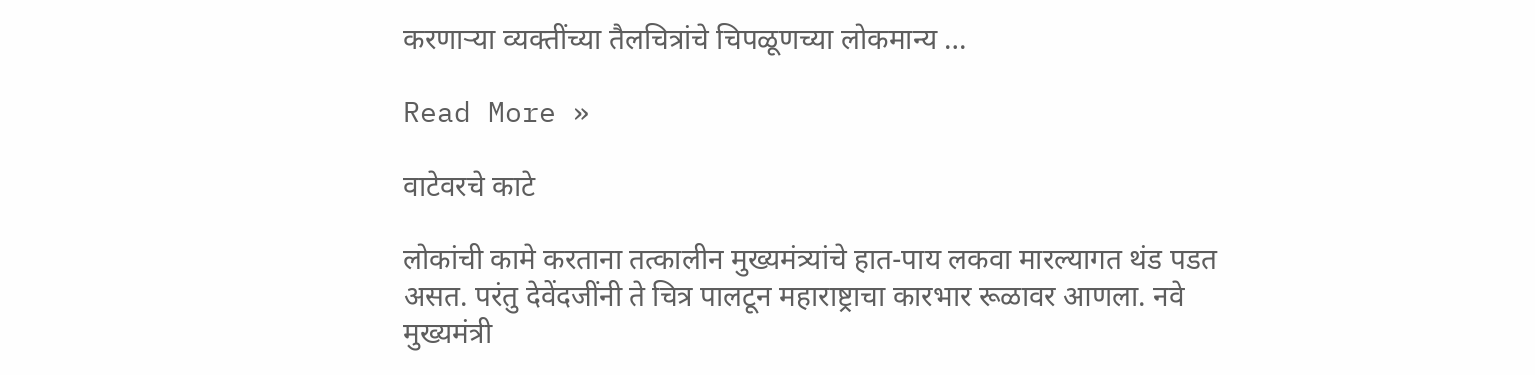करणार्‍या व्यक्तींच्या तैलचित्रांचे चिपळूणच्या लोकमान्य …

Read More »

वाटेवरचे काटे

लोकांची कामे करताना तत्कालीन मुख्यमंत्र्यांचे हात-पाय लकवा मारल्यागत थंड पडत असत. परंतु देवेंदजींनी ते चित्र पालटून महाराष्ट्राचा कारभार रूळावर आणला. नवे मुख्यमंत्री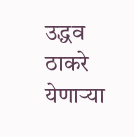उद्धव ठाकरे येणार्‍या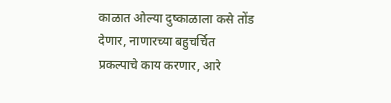काळात ओल्या दुष्काळाला कसे तोंड देणार, नाणारच्या बहुचर्चित प्रकल्पाचे काय करणार, आरे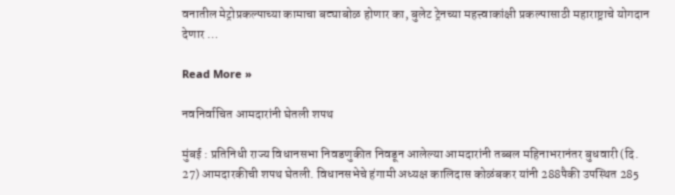वनातील मेट्रोप्रकल्पाच्या कामाचा बट्याबोळ होणार का, बुलेट ट्रेनच्या महत्त्वाकांक्षी प्रकल्पासाठी महाराष्ट्राचे योगदान देणार …

Read More »

नवनिर्वाचित आमदारांनी घेतली शपथ

मुंबई : प्रतिनिधी राज्य विधानसभा निवडणुकीत निवडून आलेल्या आमदारांनी तब्बल महिनाभरानंतर बुधवारी (दि. 27) आमदारकीची शपथ घेतली. विधानसभेचे हंगामी अध्यक्ष कालिदास कोळंबकर यांनी 288पैकी उपस्थित 285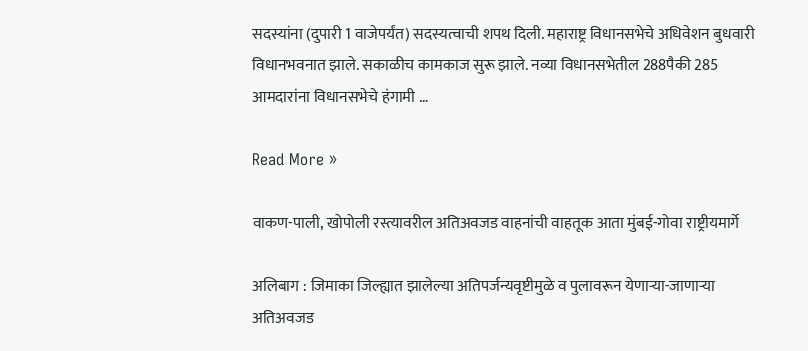सदस्यांना (दुपारी 1 वाजेपर्यंत) सदस्यत्वाची शपथ दिली. महाराष्ट्र विधानसभेचे अधिवेशन बुधवारी विधानभवनात झाले. सकाळीच कामकाज सुरू झाले. नव्या विधानसभेतील 288पैकी 285 आमदारांना विधानसभेचे हंगामी …

Read More »

वाकण-पाली, खोपोली रस्त्यावरील अतिअवजड वाहनांची वाहतूक आता मुंबई-गोवा राष्ट्रीयमार्गे

अलिबाग : जिमाका जिल्ह्यात झालेल्या अतिपर्जन्यवृष्टीमुळे व पुलावरून येणार्‍या-जाणार्‍या अतिअवजड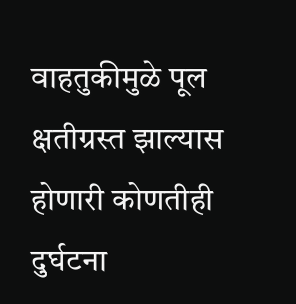वाहतुकीमुळे पूल क्षतीग्रस्त झाल्यास होणारी कोणतीही दुर्घटना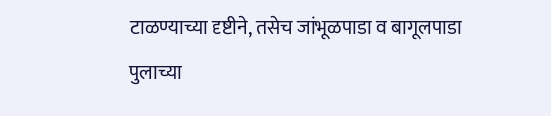टाळण्याच्या दृष्टीने, तसेच जांभूळपाडा व बागूलपाडा पुलाच्या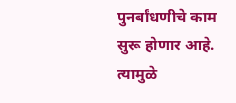पुनर्बांधणीचे काम सुरू होणार आहे. त्यामुळे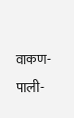वाकण-पाली-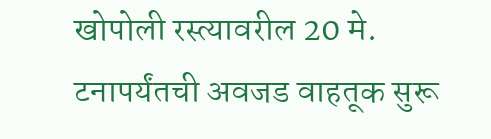खोपोली रस्त्यावरील 20 मे. टनापर्यंतची अवजड वाहतूक सुरू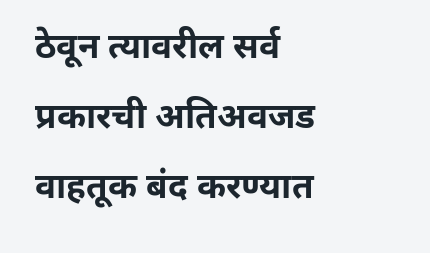ठेवून त्यावरील सर्व प्रकारची अतिअवजड वाहतूक बंद करण्यात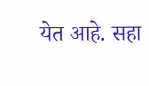येत आहे. सहा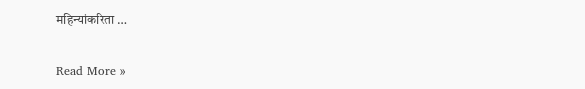महिन्यांकरिता …

Read More »